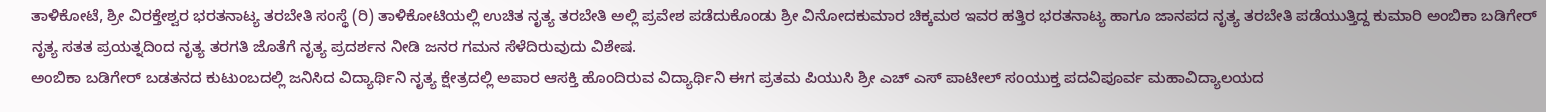ತಾಳಿಕೋಟೆ, ಶ್ರೀ ವಿರಕ್ತೇಶ್ವರ ಭರತನಾಟ್ಯ ತರಬೇತಿ ಸಂಸ್ಥೆ (ರಿ) ತಾಳಿಕೋಟಿಯಲ್ಲಿ ಉಚಿತ ನೃತ್ಯ ತರಬೇತಿ ಅಲ್ಲಿ ಪ್ರವೇಶ ಪಡೆದುಕೊಂಡು ಶ್ರೀ ವಿನೋದಕುಮಾರ ಚಿಕ್ಕಮಠ ಇವರ ಹತ್ತಿರ ಭರತನಾಟ್ಯ ಹಾಗೂ ಜಾನಪದ ನೃತ್ಯ ತರಬೇತಿ ಪಡೆಯುತ್ತಿದ್ದ ಕುಮಾರಿ ಅಂಬಿಕಾ ಬಡಿಗೇರ್ ನೃತ್ಯ ಸತತ ಪ್ರಯತ್ನದಿಂದ ನೃತ್ಯ ತರಗತಿ ಜೊತೆಗೆ ನೃತ್ಯ ಪ್ರದರ್ಶನ ನೀಡಿ ಜನರ ಗಮನ ಸೆಳೆದಿರುವುದು ವಿಶೇಷ.
ಅಂಬಿಕಾ ಬಡಿಗೇರ್ ಬಡತನದ ಕುಟುಂಬದಲ್ಲಿ ಜನಿಸಿದ ವಿದ್ಯಾರ್ಥಿನಿ ನೃತ್ಯ ಕ್ಷೇತ್ರದಲ್ಲಿ ಅಪಾರ ಆಸಕ್ತಿ ಹೊಂದಿರುವ ವಿದ್ಯಾರ್ಥಿನಿ ಈಗ ಪ್ರತಮ ಪಿಯುಸಿ ಶ್ರೀ ಎಚ್ ಎಸ್ ಪಾಟೀಲ್ ಸಂಯುಕ್ತ ಪದವಿಪೂರ್ವ ಮಹಾವಿದ್ಯಾಲಯದ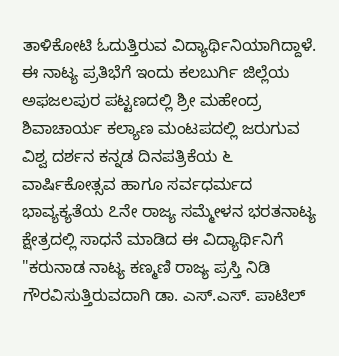ತಾಳಿಕೋಟಿ ಓದುತ್ತಿರುವ ವಿದ್ಯಾರ್ಥಿನಿಯಾಗಿದ್ದಾಳೆ.
ಈ ನಾಟ್ಯ ಪ್ರತಿಭೆಗೆ ಇಂದು ಕಲಬುರ್ಗಿ ಜಿಲ್ಲೆಯ ಅಫಜಲಪುರ ಪಟ್ಟಣದಲ್ಲಿ ಶ್ರೀ ಮಹೇಂದ್ರ ಶಿವಾಚಾರ್ಯ ಕಲ್ಯಾಣ ಮಂಟಪದಲ್ಲಿ ಜರುಗುವ ವಿಶ್ವ ದರ್ಶನ ಕನ್ನಡ ದಿನಪತ್ರಿಕೆಯ ೬ ವಾರ್ಷಿಕೋತ್ಸವ ಹಾಗೂ ಸರ್ವಧರ್ಮದ ಭಾವ್ಯಕ್ಯತೆಯ ೭ನೇ ರಾಜ್ಯ ಸಮ್ಮೇಳನ ಭರತನಾಟ್ಯ ಕ್ಷೇತ್ರದಲ್ಲಿ ಸಾಧನೆ ಮಾಡಿದ ಈ ವಿದ್ಯಾರ್ಥಿನಿಗೆ "ಕರುನಾಡ ನಾಟ್ಯ ಕಣ್ಮಣಿ ರಾಜ್ಯ ಪ್ರಸ್ತಿ ನಿಡಿ ಗೌರವಿಸುತ್ತಿರುವದಾಗಿ ಡಾ. ಎಸ್.ಎಸ್. ಪಾಟಿಲ್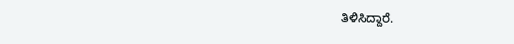ತಿಳಿಸಿದ್ದಾರೆ.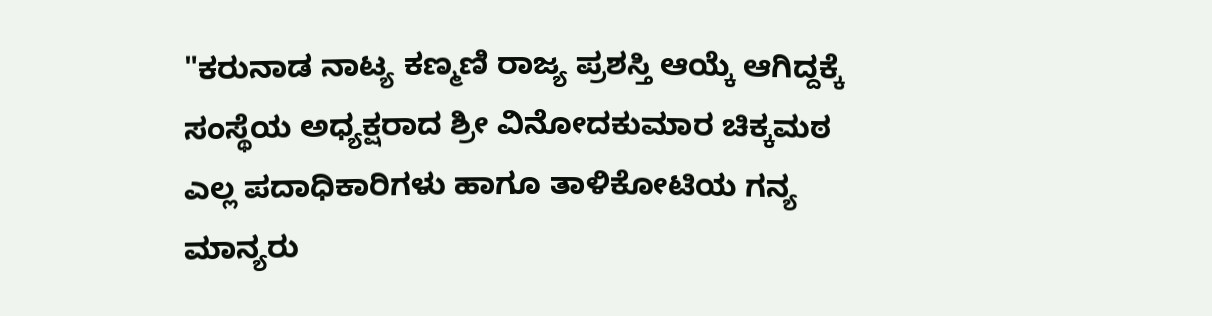"ಕರುನಾಡ ನಾಟ್ಯ ಕಣ್ಮಣಿ ರಾಜ್ಯ ಪ್ರಶಸ್ತಿ ಆಯ್ಕೆ ಆಗಿದ್ದಕ್ಕೆ ಸಂಸ್ಥೆಯ ಅಧ್ಯಕ್ಷರಾದ ಶ್ರೀ ವಿನೋದಕುಮಾರ ಚಿಕ್ಕಮಠ ಎಲ್ಲ ಪದಾಧಿಕಾರಿಗಳು ಹಾಗೂ ತಾಳಿಕೋಟಿಯ ಗನ್ಯ ಮಾನ್ಯರು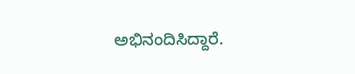ಅಭಿನಂದಿಸಿದ್ದಾರೆ.